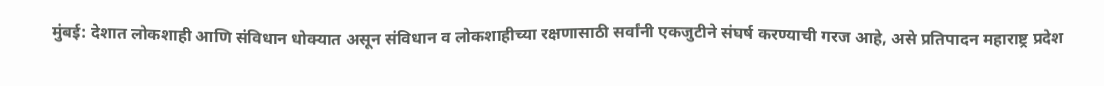मुंबई: देशात लोकशाही आणि संविधान धोक्यात असून संविधान व लोकशाहीच्या रक्षणासाठी सर्वांनी एकजुटीने संघर्ष करण्याची गरज आहे, असे प्रतिपादन महाराष्ट्र प्रदेश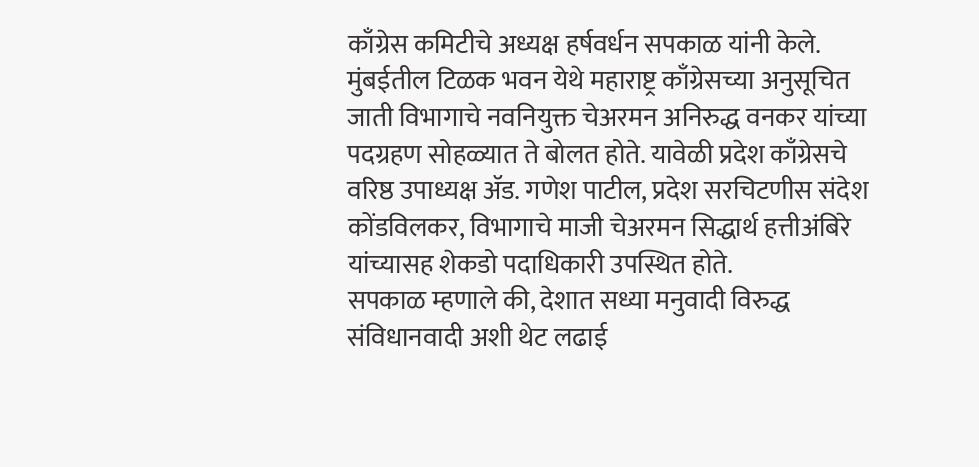काँग्रेस कमिटीचे अध्यक्ष हर्षवर्धन सपकाळ यांनी केले.
मुंबईतील टिळक भवन येथे महाराष्ट्र काँग्रेसच्या अनुसूचित जाती विभागाचे नवनियुक्त चेअरमन अनिरुद्ध वनकर यांच्या पदग्रहण सोहळ्यात ते बोलत होते. यावेळी प्रदेश काँग्रेसचे वरिष्ठ उपाध्यक्ष ॲड. गणेश पाटील, प्रदेश सरचिटणीस संदेश कोंडविलकर, विभागाचे माजी चेअरमन सिद्धार्थ हत्तीअंबिरे यांच्यासह शेकडो पदाधिकारी उपस्थित होते.
सपकाळ म्हणाले की, देशात सध्या मनुवादी विरुद्ध संविधानवादी अशी थेट लढाई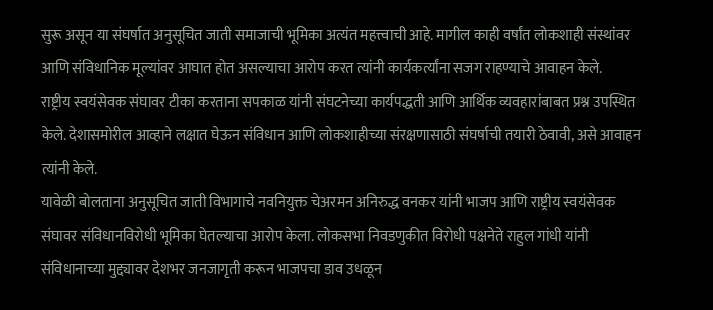सुरू असून या संघर्षात अनुसूचित जाती समाजाची भूमिका अत्यंत महत्त्वाची आहे. मागील काही वर्षांत लोकशाही संस्थांवर आणि संविधानिक मूल्यांवर आघात होत असल्याचा आरोप करत त्यांनी कार्यकर्त्यांना सजग राहण्याचे आवाहन केले.
राष्ट्रीय स्वयंसेवक संघावर टीका करताना सपकाळ यांनी संघटनेच्या कार्यपद्धती आणि आर्थिक व्यवहारांबाबत प्रश्न उपस्थित केले. देशासमोरील आव्हाने लक्षात घेऊन संविधान आणि लोकशाहीच्या संरक्षणासाठी संघर्षाची तयारी ठेवावी, असे आवाहन त्यांनी केले.
यावेळी बोलताना अनुसूचित जाती विभागाचे नवनियुक्त चेअरमन अनिरुद्ध वनकर यांनी भाजप आणि राष्ट्रीय स्वयंसेवक संघावर संविधानविरोधी भूमिका घेतल्याचा आरोप केला. लोकसभा निवडणुकीत विरोधी पक्षनेते राहुल गांधी यांनी संविधानाच्या मुद्द्यावर देशभर जनजागृती करून भाजपचा डाव उधळून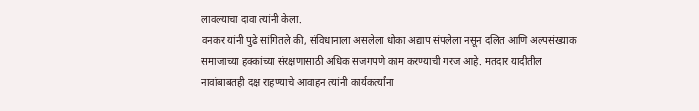लावल्याचा दावा त्यांनी केला.
वनकर यांनी पुढे सांगितले की, संविधानाला असलेला धोका अद्याप संपलेला नसून दलित आणि अल्पसंख्याक समाजाच्या हक्कांच्या संरक्षणासाठी अधिक सजगपणे काम करण्याची गरज आहे. मतदार यादीतील नावांबाबतही दक्ष राहण्याचे आवाहन त्यांनी कार्यकर्त्यांना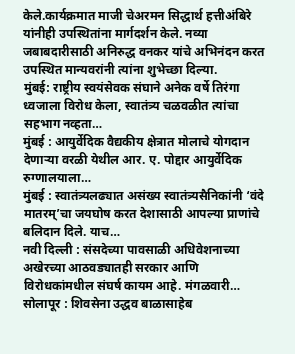केले.कार्यक्रमात माजी चेअरमन सिद्धार्थ हत्तीअंबिरे यांनीही उपस्थितांना मार्गदर्शन केले. नव्या जबाबदारीसाठी अनिरुद्ध वनकर यांचे अभिनंदन करत उपस्थित मान्यवरांनी त्यांना शुभेच्छा दिल्या.
मुंबई: राष्ट्रीय स्वयंसेवक संघाने अनेक वर्षे तिरंगा ध्वजाला विरोध केला, स्वातंत्र्य चळवळीत त्यांचा सहभाग नव्हता…
मुंबई : आयुर्वेदिक वैद्यकीय क्षेत्रात मोलाचे योगदान देणाऱ्या वरळी येथील आर. ए. पोद्दार आयुर्वेदिक रुग्णालयाला…
मुंबई : स्वातंत्र्यलढ्यात असंख्य स्वातंत्र्यसैनिकांनी ‘वंदे मातरम्’चा जयघोष करत देशासाठी आपल्या प्राणांचे बलिदान दिले. याच…
नवी दिल्ली : संसदेच्या पावसाळी अधिवेशनाच्या अखेरच्या आठवड्यातही सरकार आणि विरोधकांमधील संघर्ष कायम आहे. मंगळवारी…
सोलापूर : शिवसेना उद्धव बाळासाहेब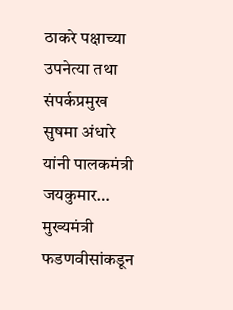ठाकरे पक्षाच्या उपनेत्या तथा संपर्कप्रमुख सुषमा अंधारे यांनी पालकमंत्री जयकुमार…
मुख्यमंत्री फडणवीसांकडून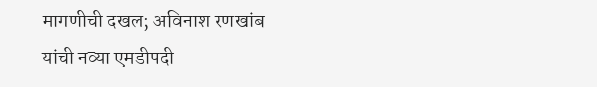मागणीची दखल; अविनाश रणखांब यांची नव्या एमडीपदी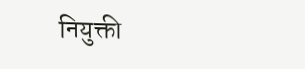नियुक्ती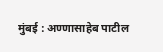मुंबई : अण्णासाहेब पाटील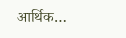आर्थिक…